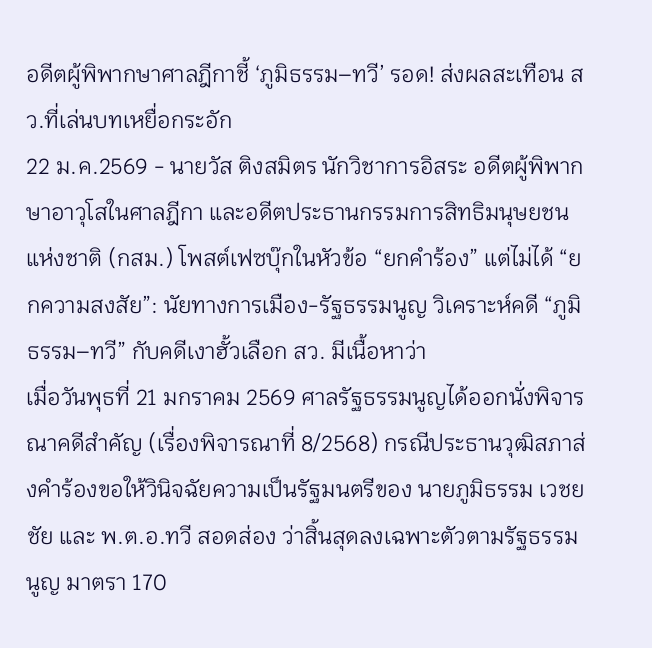อดีตผู้พิพากษาศาลฎีกาชี้ ‘ภูมิธรรม–ทวี’ รอด! ส่งผลสะเทือน สว.ที่เล่นบทเหยื่อกระอัก
22 ม.ค.2569 - นายวัส ติงสมิตร นักวิชาการอิสระ อดีตผู้พิพากษาอาวุโสในศาลฎีกา และอดีตประธานกรรมการสิทธิมนุษยชนแห่งชาติ (กสม.) โพสต์เฟซบุ๊กในหัวข้อ “ยกคำร้อง” แต่ไม่ได้ “ยกความสงสัย”: นัยทางการเมือง-รัฐธรรมนูญ วิเคราะห์คดี “ภูมิธรรม–ทวี” กับคดีเงาฮั้วเลือก สว. มีเนื้อหาว่า
เมื่อวันพุธที่ 21 มกราคม 2569 ศาลรัฐธรรมนูญได้ออกนั่งพิจารณาคดีสำคัญ (เรื่องพิจารณาที่ 8/2568) กรณีประธานวุฒิสภาส่งคำร้องขอให้วินิจฉัยความเป็นรัฐมนตรีของ นายภูมิธรรม เวชยชัย และ พ.ต.อ.ทวี สอดส่อง ว่าสิ้นสุดลงเฉพาะตัวตามรัฐธรรมนูญ มาตรา 170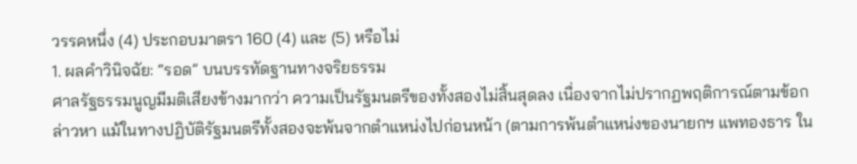วรรคหนึ่ง (4) ประกอบมาตรา 160 (4) และ (5) หรือไม่
1. ผลคำวินิจฉัย: “รอด” บนบรรทัดฐานทางจริยธรรม
ศาลรัฐธรรมนูญมีมติเสียงข้างมากว่า ความเป็นรัฐมนตรีของทั้งสองไม่สิ้นสุดลง เนื่องจากไม่ปรากฏพฤติการณ์ตามข้อกล่าวหา แม้ในทางปฏิบัติรัฐมนตรีทั้งสองจะพ้นจากตำแหน่งไปก่อนหน้า (ตามการพ้นตำแหน่งของนายกฯ แพทองธาร ใน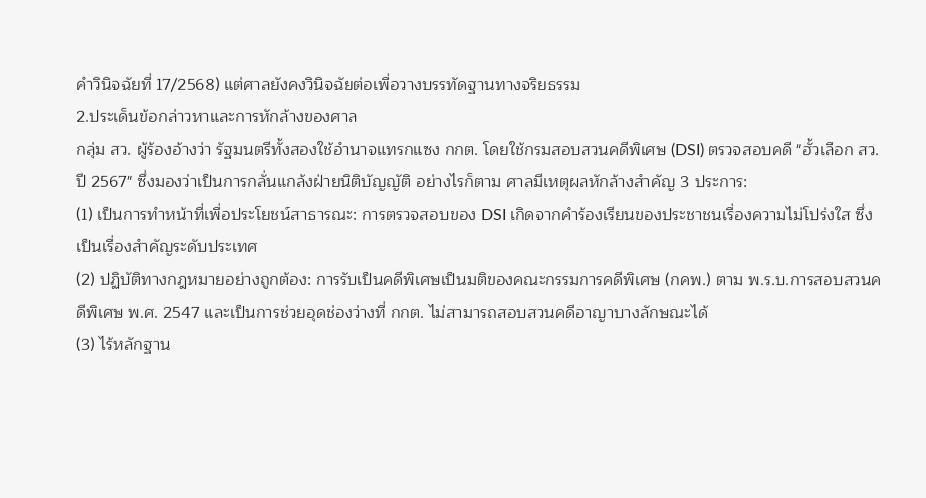คำวินิจฉัยที่ 17/2568) แต่ศาลยังคงวินิจฉัยต่อเพื่อวางบรรทัดฐานทางจริยธรรม
2.ประเด็นข้อกล่าวหาและการหักล้างของศาล
กลุ่ม สว. ผู้ร้องอ้างว่า รัฐมนตรีทั้งสองใช้อำนาจแทรกแซง กกต. โดยใช้กรมสอบสวนคดีพิเศษ (DSI) ตรวจสอบคดี "ฮั้วเลือก สว. ปี 2567" ซึ่งมองว่าเป็นการกลั่นแกล้งฝ่ายนิติบัญญัติ อย่างไรก็ตาม ศาลมีเหตุผลหักล้างสำคัญ 3 ประการ:
(1) เป็นการทำหน้าที่เพื่อประโยชน์สาธารณะ: การตรวจสอบของ DSI เกิดจากคำร้องเรียนของประชาชนเรื่องความไม่โปร่งใส ซึ่งเป็นเรื่องสำคัญระดับประเทศ
(2) ปฏิบัติทางกฎหมายอย่างถูกต้อง: การรับเป็นคดีพิเศษเป็นมติของคณะกรรมการคดีพิเศษ (กคพ.) ตาม พ.ร.บ.การสอบสวนคดีพิเศษ พ.ศ. 2547 และเป็นการช่วยอุดช่องว่างที่ กกต. ไม่สามารถสอบสวนคดีอาญาบางลักษณะได้
(3) ไร้หลักฐาน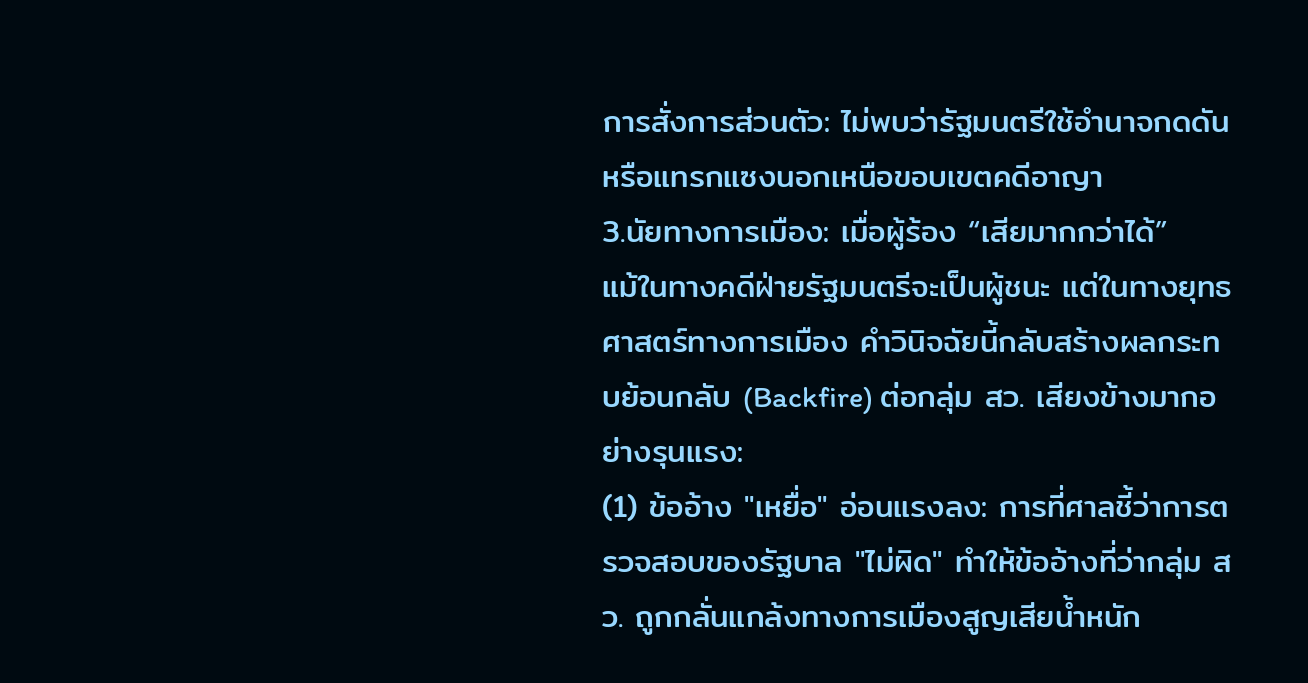การสั่งการส่วนตัว: ไม่พบว่ารัฐมนตรีใช้อำนาจกดดันหรือแทรกแซงนอกเหนือขอบเขตคดีอาญา
3.นัยทางการเมือง: เมื่อผู้ร้อง “เสียมากกว่าได้”
แม้ในทางคดีฝ่ายรัฐมนตรีจะเป็นผู้ชนะ แต่ในทางยุทธศาสตร์ทางการเมือง คำวินิจฉัยนี้กลับสร้างผลกระทบย้อนกลับ (Backfire) ต่อกลุ่ม สว. เสียงข้างมากอย่างรุนแรง:
(1) ข้ออ้าง "เหยื่อ" อ่อนแรงลง: การที่ศาลชี้ว่าการตรวจสอบของรัฐบาล "ไม่ผิด" ทำให้ข้ออ้างที่ว่ากลุ่ม สว. ถูกกลั่นแกล้งทางการเมืองสูญเสียน้ำหนัก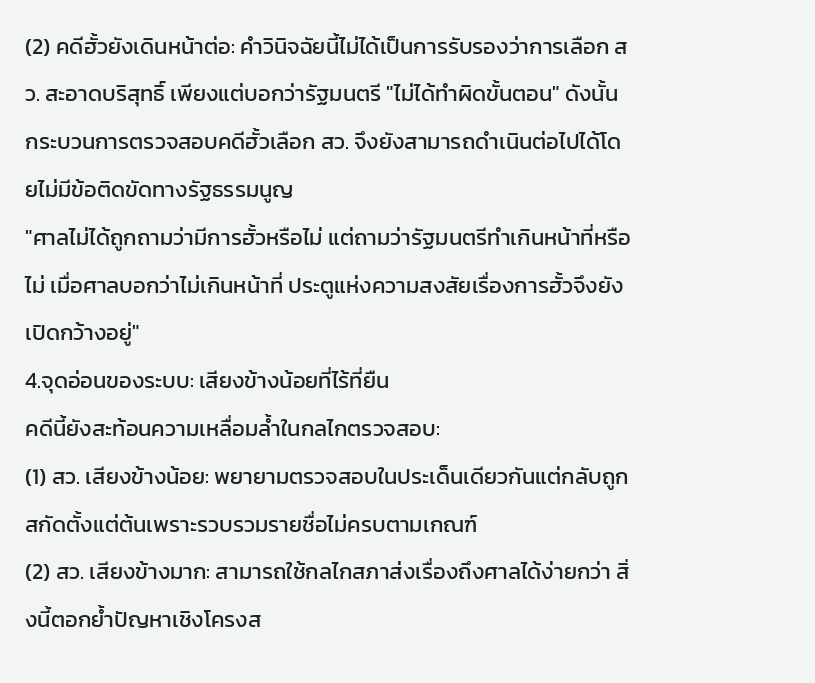(2) คดีฮั้วยังเดินหน้าต่อ: คำวินิจฉัยนี้ไม่ได้เป็นการรับรองว่าการเลือก สว. สะอาดบริสุทธิ์ เพียงแต่บอกว่ารัฐมนตรี "ไม่ได้ทำผิดขั้นตอน" ดังนั้น กระบวนการตรวจสอบคดีฮั้วเลือก สว. จึงยังสามารถดำเนินต่อไปได้โดยไม่มีข้อติดขัดทางรัฐธรรมนูญ
"ศาลไม่ได้ถูกถามว่ามีการฮั้วหรือไม่ แต่ถามว่ารัฐมนตรีทำเกินหน้าที่หรือไม่ เมื่อศาลบอกว่าไม่เกินหน้าที่ ประตูแห่งความสงสัยเรื่องการฮั้วจึงยังเปิดกว้างอยู่"
4.จุดอ่อนของระบบ: เสียงข้างน้อยที่ไร้ที่ยืน
คดีนี้ยังสะท้อนความเหลื่อมล้ำในกลไกตรวจสอบ:
(1) สว. เสียงข้างน้อย: พยายามตรวจสอบในประเด็นเดียวกันแต่กลับถูกสกัดตั้งแต่ต้นเพราะรวบรวมรายชื่อไม่ครบตามเกณฑ์
(2) สว. เสียงข้างมาก: สามารถใช้กลไกสภาส่งเรื่องถึงศาลได้ง่ายกว่า สิ่งนี้ตอกย้ำปัญหาเชิงโครงส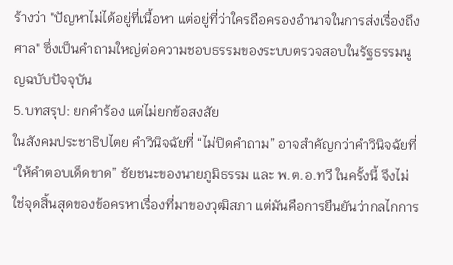ร้างว่า "ปัญหาไม่ได้อยู่ที่เนื้อหา แต่อยู่ที่ว่าใครถือครองอำนาจในการส่งเรื่องถึงศาล" ซึ่งเป็นคำถามใหญ่ต่อความชอบธรรมของระบบตรวจสอบในรัฐธรรมนูญฉบับปัจจุบัน
5.บทสรุป: ยกคำร้อง แต่ไม่ยกข้อสงสัย
ในสังคมประชาธิปไตย คำวินิจฉัยที่ “ไม่ปิดคำถาม” อาจสำคัญกว่าคำวินิจฉัยที่ “ให้คำตอบเด็ดขาด” ชัยชนะของนายภูมิธรรม และ พ.ต.อ.ทวี ในครั้งนี้ จึงไม่ใช่จุดสิ้นสุดของข้อครหาเรื่องที่มาของวุฒิสภา แต่มันคือการยืนยันว่ากลไกการ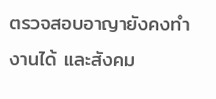ตรวจสอบอาญายังคงทำงานได้ และสังคม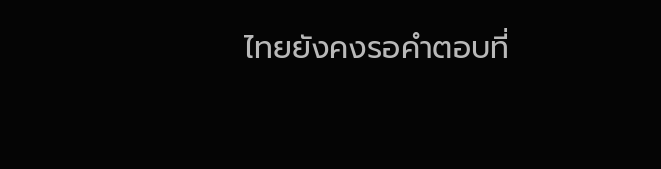ไทยยังคงรอคำตอบที่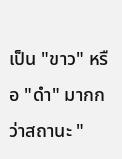เป็น "ขาว" หรือ "ดำ" มากกว่าสถานะ "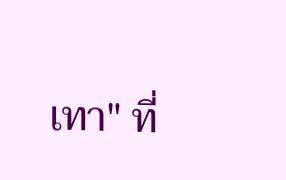เทา" ที่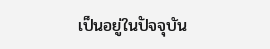เป็นอยู่ในปัจจุบัน